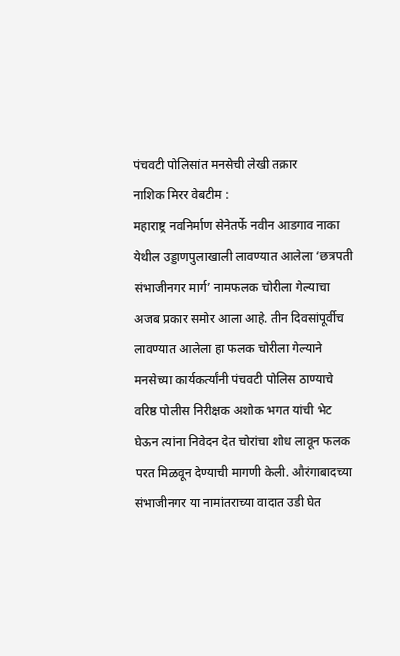पंचवटी पोलिसांत मनसेची लेखी तक्रार
नाशिक मिरर वेबटीम :
महाराष्ट्र नवनिर्माण सेनेतर्फे नवीन आडगाव नाका येथील उड्डाणपुलाखाली लावण्यात आलेला ‘छत्रपती संभाजीनगर मार्ग’ नामफलक चोरीला गेल्याचा अजब प्रकार समोर आला आहे. तीन दिवसांपूर्वीच लावण्यात आलेला हा फलक चोरीला गेल्याने मनसेच्या कार्यकर्त्यांनी पंचवटी पोलिस ठाण्याचे वरिष्ठ पोलीस निरीक्षक अशोक भगत यांची भेट घेऊन त्यांना निवेदन देत चोरांचा शोध लावून फलक परत मिळवून देण्याची मागणी केली. औरंगाबादच्या संभाजीनगर या नामांतराच्या वादात उडी घेत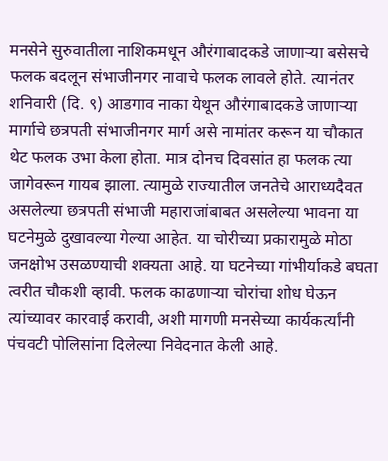मनसेने सुरुवातीला नाशिकमधून औरंगाबादकडे जाणाऱ्या बसेसचे फलक बदलून संभाजीनगर नावाचे फलक लावले होते. त्यानंतर शनिवारी (दि. ९) आडगाव नाका येथून औरंगाबादकडे जाणाऱ्या मार्गाचे छत्रपती संभाजीनगर मार्ग असे नामांतर करून या चौकात थेट फलक उभा केला होता. मात्र दोनच दिवसांत हा फलक त्या जागेवरून गायब झाला. त्यामुळे राज्यातील जनतेचे आराध्यदैवत असलेल्या छत्रपती संभाजी महाराजांबाबत असलेल्या भावना या घटनेमुळे दुखावल्या गेल्या आहेत. या चोरीच्या प्रकारामुळे मोठा जनक्षोभ उसळण्याची शक्यता आहे. या घटनेच्या गांभीर्याकडे बघता त्वरीत चौकशी व्हावी. फलक काढणाऱ्या चोरांचा शोध घेऊन त्यांच्यावर कारवाई करावी, अशी मागणी मनसेच्या कार्यकर्त्यांनी पंचवटी पोलिसांना दिलेल्या निवेदनात केली आहे.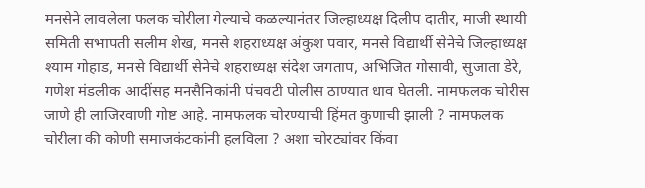मनसेने लावलेला फलक चोरीला गेल्याचे कळल्यानंतर जिल्हाध्यक्ष दिलीप दातीर, माजी स्थायी समिती सभापती सलीम शेख, मनसे शहराध्यक्ष अंकुश पवार, मनसे विद्यार्थी सेनेचे जिल्हाध्यक्ष श्याम गोहाड, मनसे विद्यार्थी सेनेचे शहराध्यक्ष संदेश जगताप, अभिजित गोसावी, सुजाता डेरे, गणेश मंडलीक आदींसह मनसैनिकांनी पंचवटी पोलीस ठाण्यात धाव घेतली. नामफलक चोरीस जाणे ही लाजिरवाणी गोष्ट आहे. नामफलक चोरण्याची हिंमत कुणाची झाली ? नामफलक चोरीला की कोणी समाजकंटकांनी हलविला ? अशा चोरट्यांवर किंवा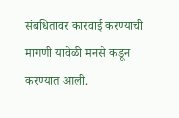संबधितावर कारवाई करण्याची मागणी यावेळी मनसे कडून करण्यात आली.